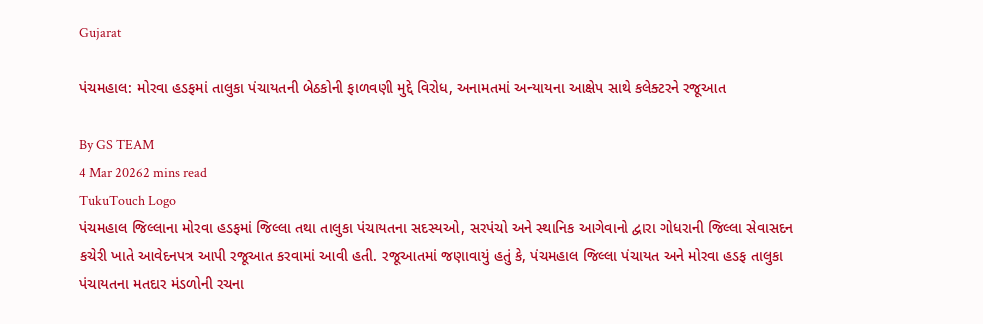Gujarat

પંચમહાલ: મોરવા હડફમાં તાલુકા પંચાયતની બેઠકોની ફાળવણી મુદ્દે વિરોધ, અનામતમાં અન્યાયના આક્ષેપ સાથે કલેક્ટરને રજૂઆત

By GS TEAM
4 Mar 20262 mins read
TukuTouch Logo
પંચમહાલ જિલ્લાના મોરવા હડફમાં જિલ્લા તથા તાલુકા પંચાયતના સદસ્યઓ, સરપંચો અને સ્થાનિક આગેવાનો દ્વારા ગોધરાની જિલ્લા સેવાસદન કચેરી ખાતે આવેદનપત્ર આપી રજૂઆત કરવામાં આવી હતી. રજૂઆતમાં જણાવાયું હતું કે, પંચમહાલ જિલ્લા પંચાયત અને મોરવા હડફ તાલુકા પંચાયતના મતદાર મંડળોની રચના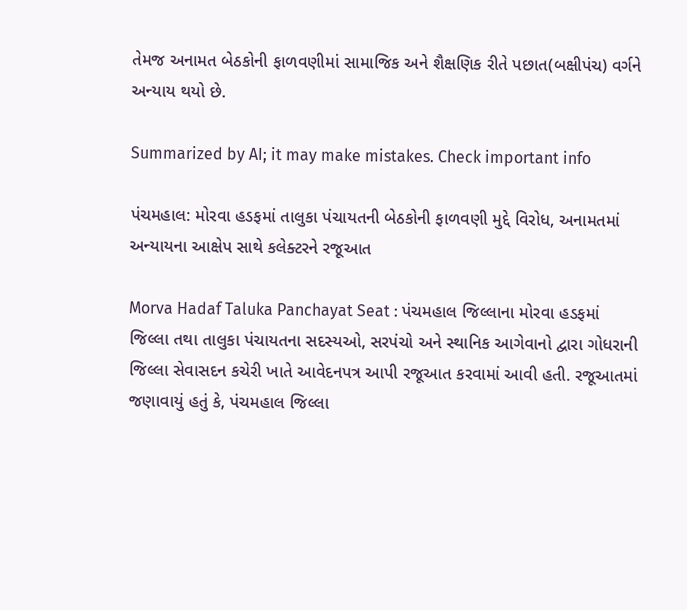તેમજ અનામત બેઠકોની ફાળવણીમાં સામાજિક અને શૈક્ષણિક રીતે પછાત(બક્ષીપંચ) વર્ગને અન્યાય થયો છે.

Summarized by AI; it may make mistakes. Check important info

પંચમહાલ: મોરવા હડફમાં તાલુકા પંચાયતની બેઠકોની ફાળવણી મુદ્દે વિરોધ, અનામતમાં અન્યાયના આક્ષેપ સાથે કલેક્ટરને રજૂઆત

Morva Hadaf Taluka Panchayat Seat : પંચમહાલ જિલ્લાના મોરવા હડફમાં જિલ્લા તથા તાલુકા પંચાયતના સદસ્યઓ, સરપંચો અને સ્થાનિક આગેવાનો દ્વારા ગોધરાની જિલ્લા સેવાસદન કચેરી ખાતે આવેદનપત્ર આપી રજૂઆત કરવામાં આવી હતી. રજૂઆતમાં જણાવાયું હતું કે, પંચમહાલ જિલ્લા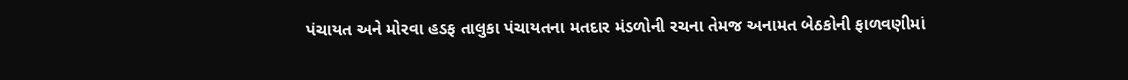પંચાયત અને મોરવા હડફ તાલુકા પંચાયતના મતદાર મંડળોની રચના તેમજ અનામત બેઠકોની ફાળવણીમાં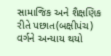સામાજિક અને શૈક્ષણિક રીતે પછાત(બક્ષીપંચ) વર્ગને અન્યાય થયો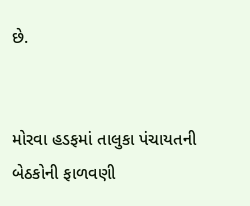છે.


મોરવા હડફમાં તાલુકા પંચાયતની બેઠકોની ફાળવણી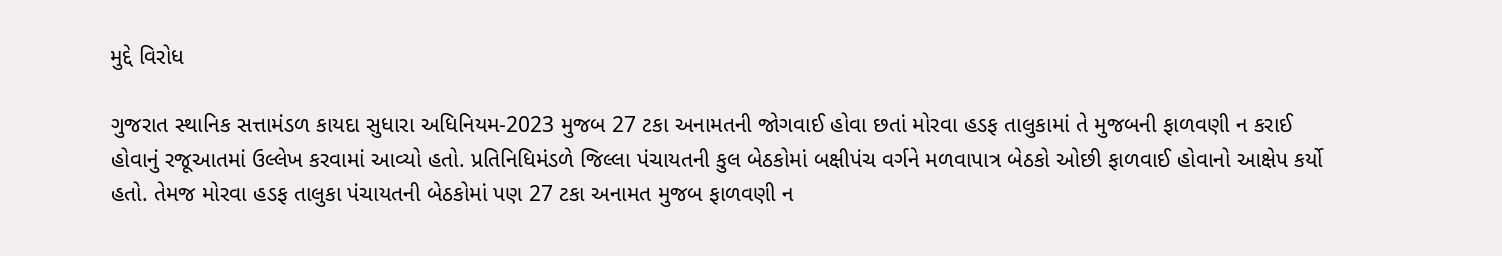મુદ્દે વિરોધ

ગુજરાત સ્થાનિક સત્તામંડળ કાયદા સુધારા અધિનિયમ-2023 મુજબ 27 ટકા અનામતની જોગવાઈ હોવા છતાં મોરવા હડફ તાલુકામાં તે મુજબની ફાળવણી ન કરાઈ હોવાનું રજૂઆતમાં ઉલ્લેખ કરવામાં આવ્યો હતો. પ્રતિનિધિમંડળે જિલ્લા પંચાયતની કુલ બેઠકોમાં બક્ષીપંચ વર્ગને મળવાપાત્ર બેઠકો ઓછી ફાળવાઈ હોવાનો આક્ષેપ કર્યો હતો. તેમજ મોરવા હડફ તાલુકા પંચાયતની બેઠકોમાં પણ 27 ટકા અનામત મુજબ ફાળવણી ન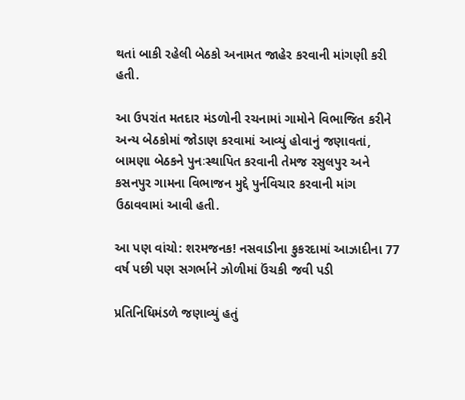થતાં બાકી રહેલી બેઠકો અનામત જાહેર કરવાની માંગણી કરી હતી.

આ ઉપરાંત મતદાર મંડળોની રચનામાં ગામોને વિભાજિત કરીને અન્ય બેઠકોમાં જોડાણ કરવામાં આવ્યું હોવાનું જણાવતાં, બામણા બેઠકને પુનઃસ્થાપિત કરવાની તેમજ રસુલપુર અને કસનપુર ગામના વિભાજન મુદ્દે પુર્નવિચાર કરવાની માંગ ઉઠાવવામાં આવી હતી.

આ પણ વાંચો: શરમજનક! નસવાડીના કુકરદામાં આઝાદીના 77 વર્ષ પછી પણ સગર્ભાને ઝોળીમાં ઉંચકી જવી પડી

પ્રતિનિધિમંડળે જણાવ્યું હતું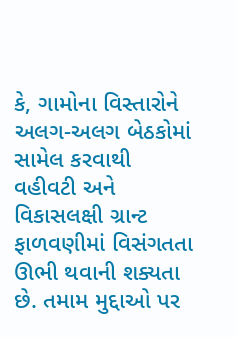કે, ગામોના વિસ્તારોને અલગ-અલગ બેઠકોમાં સામેલ કરવાથી વહીવટી અને વિકાસલક્ષી ગ્રાન્ટ ફાળવણીમાં વિસંગતતા ઊભી થવાની શક્યતા છે. તમામ મુદ્દાઓ પર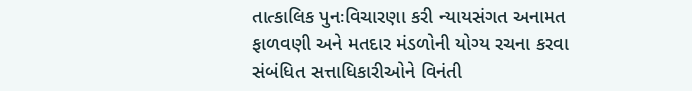તાત્કાલિક પુનઃવિચારણા કરી ન્યાયસંગત અનામત ફાળવણી અને મતદાર મંડળોની યોગ્ય રચના કરવા સંબંધિત સત્તાધિકારીઓને વિનંતી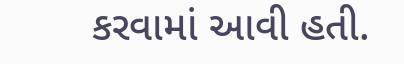કરવામાં આવી હતી.